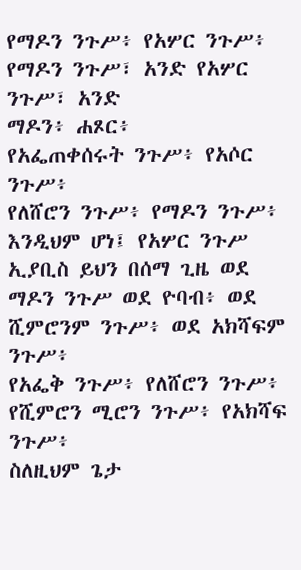የማዶን ንጉሥ፥ የአሦር ንጉሥ፥
የማዶን ንጉሥ፣ አንድ የአሦር ንጉሥ፣ አንድ
ማዶን፥ ሐጾር፥
የአፌጠቀሰሩት ንጉሥ፥ የአሶር ንጉሥ፥
የለሸሮን ንጉሥ፥ የማዶን ንጉሥ፥
እንዲህም ሆነ፤ የአሦር ንጉሥ ኢያቢስ ይህን በሰማ ጊዜ ወደ ማዶን ንጉሥ ወደ ዮባብ፥ ወደ ሺምሮንም ንጉሥ፥ ወደ አክሻፍም ንጉሥ፥
የአፌቅ ንጉሥ፥ የለሸሮን ንጉሥ፥
የሺምሮን ሚሮን ንጉሥ፥ የአክሻፍ ንጉሥ፥
ስለዚህም ጌታ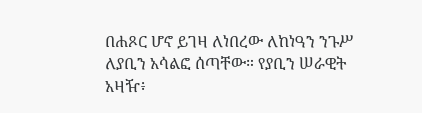በሐጾር ሆኖ ይገዛ ለነበረው ለከነዓን ንጉሥ ለያቢን አሳልፎ ሰጣቸው። የያቢን ሠራዊት አዛዥ፥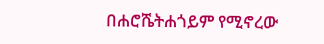በሐሮሼትሐጎይም የሚኖረው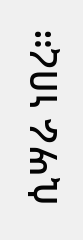ሲሣራ ነበረ።